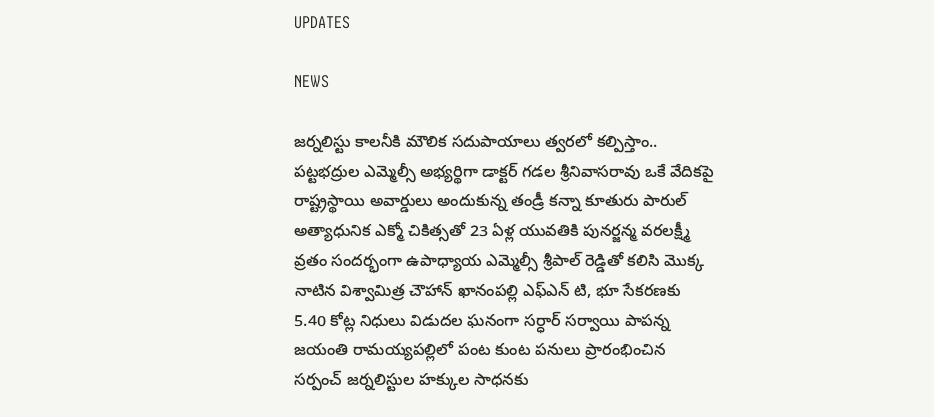UPDATES

NEWS

జర్నలిస్టు కాలనీకి మౌలిక సదుపాయాలు త్వరలో కల్పిస్తాం.. పట్టభద్రుల ఎమ్మెల్సీ అభ్యర్థిగా డాక్టర్ గడల శ్రీనివాసరావు ఒకే వేదికపై రాష్ట్రస్థాయి అవార్డులు అందుకున్న తండ్రీ కన్నా కూతురు పారుల్ అత్యాధునిక ఎక్మో చికిత్సతో 23 ఏళ్ల యువతికి పునర్జన్మ వరలక్ష్మీ వ్రతం సందర్భంగా ఉపాధ్యాయ ఎమ్మెల్సీ శ్రీపాల్ రెడ్డితో కలిసి మొక్క నాటిన విశ్వామిత్ర చౌహాన్ ఖానంపల్లి ఎఫ్ఎన్ టి, భూ సేకరణకు 5.40 కోట్ల నిధులు విడుదల ఘనంగా సర్ధార్ సర్వాయి పాపన్న జయంతి రామయ్యపల్లిలో పంట కుంట పనులు ప్రారంభించిన సర్పంచ్ జర్నలిస్టుల హక్కుల సాధనకు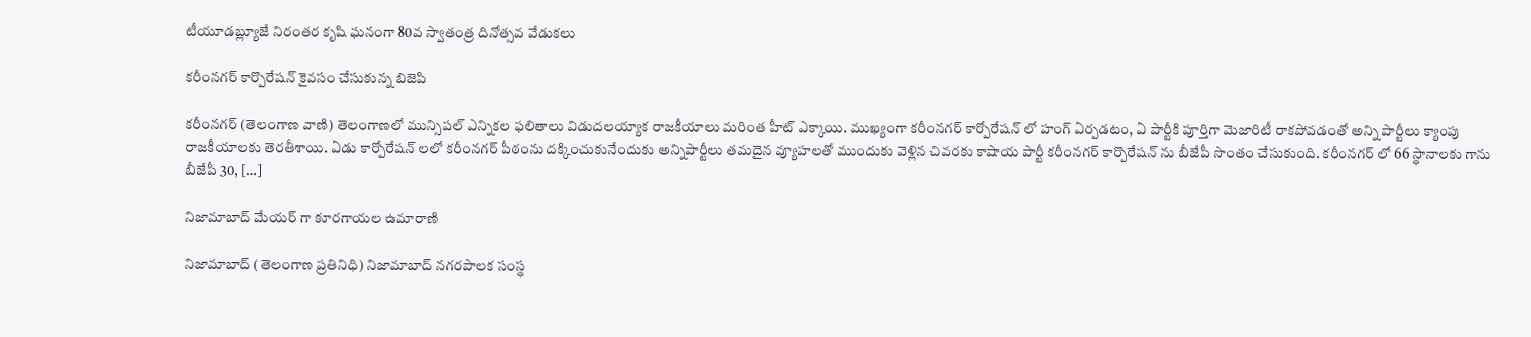టీయూడబ్ల్యూజే నిరంతర కృషి ఘనంగా 80వ స్వాతంత్ర దినోత్సవ వేడుకలు

కరీంనగర్ కార్పొరేషన్ కైవసం చేసుకున్న బిజెపి

కరీంనగర్ (తెలంగాణ వాణి) తెలంగాణలో మున్సిపల్ ఎన్నికల ఫలితాలు విడుదలయ్యాక రాజకీయాలు మరింత హీట్ ఎక్కాయి. ముఖ్యంగా కరీంనగర్ కార్పోరేషన్ లో హంగ్ ఏర్పడటం, ఏ పార్టీకి పూర్తిగా మెజారిటీ రాకపోవడంతో అన్ని పార్టీలు క్యాంపు రాజకీయాలకు తెరతీశాయి. ఏడు కార్పోరేషన్ లలో కరీంనగర్ పీఠంను దక్కించుకునేందుకు అన్నిపార్టీలు తమదైన వ్యూహలతో ముందుకు వెళ్లిన చివరకు కాషాయ పార్టీ కరీంనగర్ కార్పొరేషన్ ను బీజేపీ సొంతం చేసుకుంది. కరీంనగర్ లో 66 స్థానాలకు గాను బీజేపీ 30, […]

నిజామాబాద్ మేయర్ గా కూరగాయల ఉమారాణి

నిజామాబాద్ (తెలంగాణ ప్రతినిధి) నిజామాబాద్ నగరపాలక సంస్థ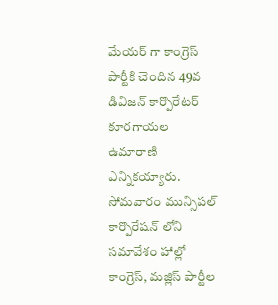మేయర్ గా కాంగ్రెస్ పార్టీకి చెందిన 49వ డివిజన్ కార్పొరేటర్ కూరగాయల ఉమారాణి ఎన్నికయ్యారు. సోమవారం మున్సిపల్ కార్పొరేషన్ లోని సమావేశం హాల్లో కాంగ్రెస్, మజ్లిస్ పార్టీల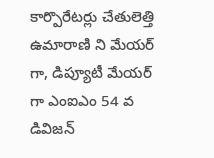కార్పొరేటర్లు చేతులెత్తి ఉమారాణి ని మేయర్ గా, డిప్యూటీ మేయర్ గా ఎంఐఎం 54 వ డివిజన్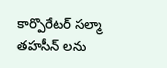కార్పొరేటర్ సల్మా తహసీన్ లను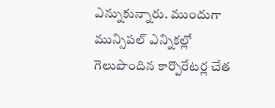ఎన్నుకున్నారు. ముందుగా మున్సిపల్ ఎన్నికల్లో గెలుపొందిన కార్పొరేటర్ల చేత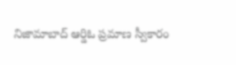నిజామాబాద్ ఆర్డిఓ ప్రమాణ స్వీకారం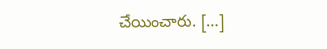చేయించారు. […]